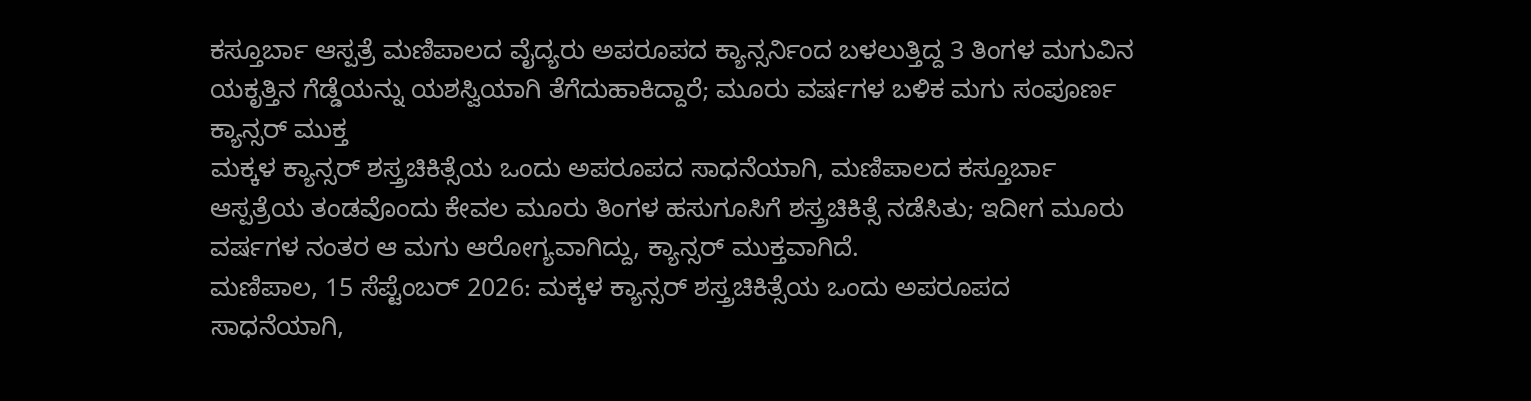ಕಸ್ತೂರ್ಬಾ ಆಸ್ಪತ್ರೆ ಮಣಿಪಾಲದ ವೈದ್ಯರು ಅಪರೂಪದ ಕ್ಯಾನ್ಸರ್ನಿಂದ ಬಳಲುತ್ತಿದ್ದ 3 ತಿಂಗಳ ಮಗುವಿನ ಯಕೃತ್ತಿನ ಗೆಡ್ಡೆಯನ್ನು ಯಶಸ್ವಿಯಾಗಿ ತೆಗೆದುಹಾಕಿದ್ದಾರೆ; ಮೂರು ವರ್ಷಗಳ ಬಳಿಕ ಮಗು ಸಂಪೂರ್ಣ ಕ್ಯಾನ್ಸರ್ ಮುಕ್ತ
ಮಕ್ಕಳ ಕ್ಯಾನ್ಸರ್ ಶಸ್ತ್ರಚಿಕಿತ್ಸೆಯ ಒಂದು ಅಪರೂಪದ ಸಾಧನೆಯಾಗಿ, ಮಣಿಪಾಲದ ಕಸ್ತೂರ್ಬಾ ಆಸ್ಪತ್ರೆಯ ತಂಡವೊಂದು ಕೇವಲ ಮೂರು ತಿಂಗಳ ಹಸುಗೂಸಿಗೆ ಶಸ್ತ್ರಚಿಕಿತ್ಸೆ ನಡೆಸಿತು; ಇದೀಗ ಮೂರು ವರ್ಷಗಳ ನಂತರ ಆ ಮಗು ಆರೋಗ್ಯವಾಗಿದ್ದು, ಕ್ಯಾನ್ಸರ್ ಮುಕ್ತವಾಗಿದೆ.
ಮಣಿಪಾಲ, 15 ಸೆಪ್ಟೆಂಬರ್ 2026: ಮಕ್ಕಳ ಕ್ಯಾನ್ಸರ್ ಶಸ್ತ್ರಚಿಕಿತ್ಸೆಯ ಒಂದು ಅಪರೂಪದ ಸಾಧನೆಯಾಗಿ,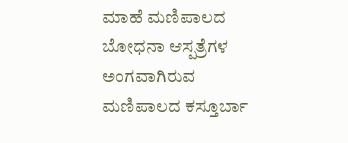ಮಾಹೆ ಮಣಿಪಾಲದ ಬೋಧನಾ ಆಸ್ಪತ್ರೆಗಳ ಅಂಗವಾಗಿರುವ ಮಣಿಪಾಲದ ಕಸ್ತೂರ್ಬಾ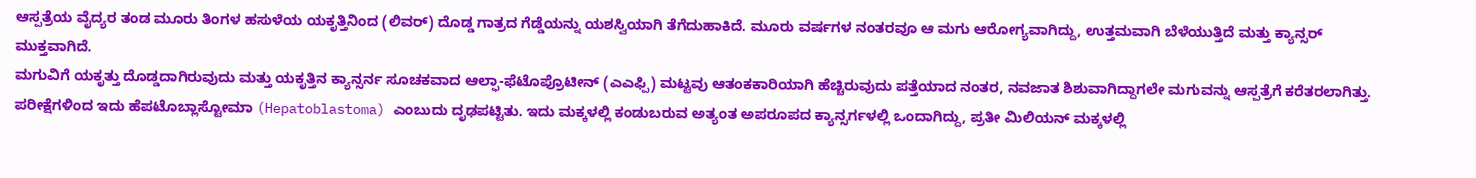ಆಸ್ಪತ್ರೆಯ ವೈದ್ಯರ ತಂಡ ಮೂರು ತಿಂಗಳ ಹಸುಳೆಯ ಯಕೃತ್ತಿನಿಂದ (ಲಿವರ್) ದೊಡ್ಡ ಗಾತ್ರದ ಗೆಡ್ಡೆಯನ್ನು ಯಶಸ್ವಿಯಾಗಿ ತೆಗೆದುಹಾಕಿದೆ. ಮೂರು ವರ್ಷಗಳ ನಂತರವೂ ಆ ಮಗು ಆರೋಗ್ಯವಾಗಿದ್ದು, ಉತ್ತಮವಾಗಿ ಬೆಳೆಯುತ್ತಿದೆ ಮತ್ತು ಕ್ಯಾನ್ಸರ್ ಮುಕ್ತವಾಗಿದೆ.
ಮಗುವಿಗೆ ಯಕೃತ್ತು ದೊಡ್ಡದಾಗಿರುವುದು ಮತ್ತು ಯಕೃತ್ತಿನ ಕ್ಯಾನ್ಸರ್ನ ಸೂಚಕವಾದ ಆಲ್ಫಾ-ಫೆಟೊಪ್ರೊಟೀನ್ (ಎಎಫ್ಪಿ) ಮಟ್ಟವು ಆತಂಕಕಾರಿಯಾಗಿ ಹೆಚ್ಚಿರುವುದು ಪತ್ತೆಯಾದ ನಂತರ, ನವಜಾತ ಶಿಶುವಾಗಿದ್ದಾಗಲೇ ಮಗುವನ್ನು ಆಸ್ಪತ್ರೆಗೆ ಕರೆತರಲಾಗಿತ್ತು. ಪರೀಕ್ಷೆಗಳಿಂದ ಇದು ಹೆಪಟೊಬ್ಲಾಸ್ಟೋಮಾ (Hepatoblastoma) ಎಂಬುದು ದೃಢಪಟ್ಟಿತು. ಇದು ಮಕ್ಕಳಲ್ಲಿ ಕಂಡುಬರುವ ಅತ್ಯಂತ ಅಪರೂಪದ ಕ್ಯಾನ್ಸರ್ಗಳಲ್ಲಿ ಒಂದಾಗಿದ್ದು, ಪ್ರತೀ ಮಿಲಿಯನ್ ಮಕ್ಕಳಲ್ಲಿ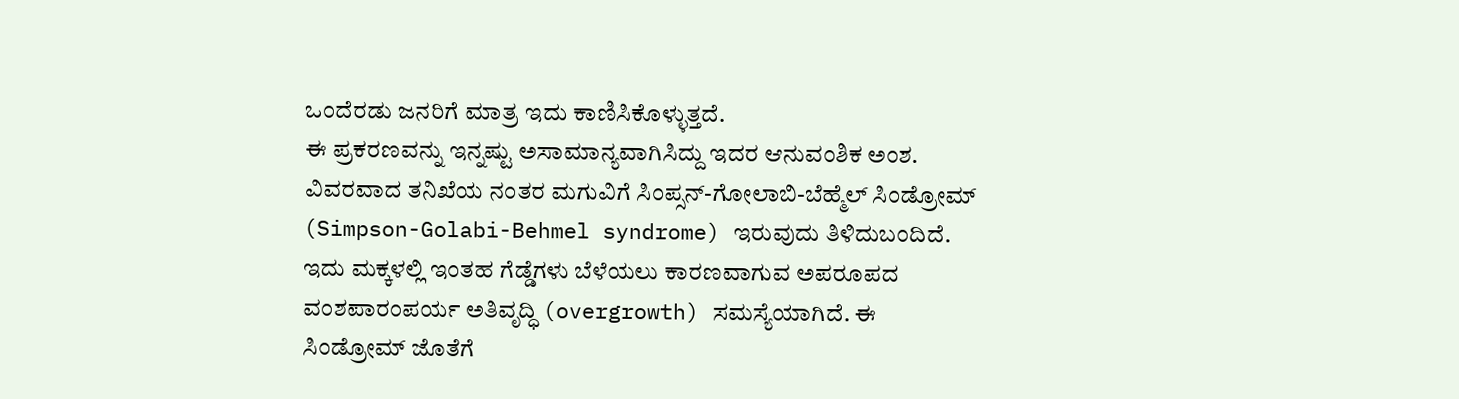ಒಂದೆರಡು ಜನರಿಗೆ ಮಾತ್ರ ಇದು ಕಾಣಿಸಿಕೊಳ್ಳುತ್ತದೆ.
ಈ ಪ್ರಕರಣವನ್ನು ಇನ್ನಷ್ಟು ಅಸಾಮಾನ್ಯವಾಗಿಸಿದ್ದು ಇದರ ಆನುವಂಶಿಕ ಅಂಶ. ವಿವರವಾದ ತನಿಖೆಯ ನಂತರ ಮಗುವಿಗೆ ಸಿಂಪ್ಸನ್-ಗೋಲಾಬಿ-ಬೆಹ್ಮೆಲ್ ಸಿಂಡ್ರೋಮ್ (Simpson-Golabi-Behmel syndrome) ಇರುವುದು ತಿಳಿದುಬಂದಿದೆ. ಇದು ಮಕ್ಕಳಲ್ಲಿ ಇಂತಹ ಗೆಡ್ಡೆಗಳು ಬೆಳೆಯಲು ಕಾರಣವಾಗುವ ಅಪರೂಪದ ವಂಶಪಾರಂಪರ್ಯ ಅತಿವೃದ್ಧಿ (overgrowth) ಸಮಸ್ಯೆಯಾಗಿದೆ. ಈ ಸಿಂಡ್ರೋಮ್ ಜೊತೆಗೆ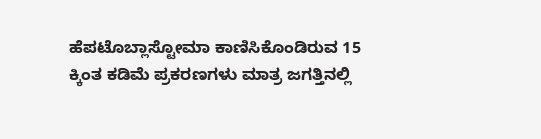ಹೆಪಟೊಬ್ಲಾಸ್ಟೋಮಾ ಕಾಣಿಸಿಕೊಂಡಿರುವ 15 ಕ್ಕಿಂತ ಕಡಿಮೆ ಪ್ರಕರಣಗಳು ಮಾತ್ರ ಜಗತ್ತಿನಲ್ಲಿ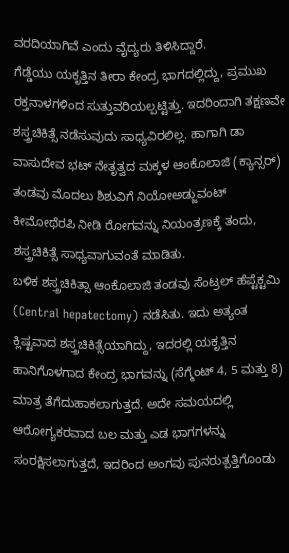ವರದಿಯಾಗಿವೆ ಎಂದು ವೈದ್ಯರು ತಿಳಿಸಿದ್ದಾರೆ.
ಗೆಡ್ಡೆಯು ಯಕೃತ್ತಿನ ತೀರಾ ಕೇಂದ್ರ ಭಾಗದಲ್ಲಿದ್ದು, ಪ್ರಮುಖ ರಕ್ತನಾಳಗಳಿಂದ ಸುತ್ತುವರಿಯಲ್ಪಟ್ಟಿತ್ತು. ಇದರಿಂದಾಗಿ ತಕ್ಷಣವೇ ಶಸ್ತ್ರಚಿಕಿತ್ಸೆ ನಡೆಸುವುದು ಸಾಧ್ಯವಿರಲಿಲ್ಲ. ಹಾಗಾಗಿ ಡಾ ವಾಸುದೇವ ಭಟ್ ನೇತೃತ್ವದ ಮಕ್ಕಳ ಆಂಕೊಲಾಜಿ (ಕ್ಯಾನ್ಸರ್) ತಂಡವು ಮೊದಲು ಶಿಶುವಿಗೆ ನಿಯೋಅಡ್ಜುವಂಟ್ ಕೀಮೋಥೆರಪಿ ನೀಡಿ ರೋಗವನ್ನು ನಿಯಂತ್ರಣಕ್ಕೆ ತಂದು, ಶಸ್ತ್ರಚಿಕಿತ್ಸೆ ಸಾಧ್ಯವಾಗುವಂತೆ ಮಾಡಿತು.
ಬಳಿಕ ಶಸ್ತ್ರಚಿಕಿತ್ಸಾ ಆಂಕೊಲಾಜಿ ತಂಡವು ಸೆಂಟ್ರಲ್ ಹೆಪ್ಟೆಕ್ಟಮಿ (Central hepatectomy) ನಡೆಸಿತು. ಇದು ಅತ್ಯಂತ ಕ್ಲಿಷ್ಟವಾದ ಶಸ್ತ್ರಚಿಕಿತ್ಸೆಯಾಗಿದ್ದು, ಇದರಲ್ಲಿ ಯಕೃತ್ತಿನ ಹಾನಿಗೊಳಗಾದ ಕೇಂದ್ರ ಭಾಗವನ್ನು (ಸೆಗ್ಮೆಂಟ್ 4, 5 ಮತ್ತು 8) ಮಾತ್ರ ತೆಗೆದುಹಾಕಲಾಗುತ್ತದೆ. ಅದೇ ಸಮಯದಲ್ಲಿ ಆರೋಗ್ಯಕರವಾದ ಬಲ ಮತ್ತು ಎಡ ಭಾಗಗಳನ್ನು ಸಂರಕ್ಷಿಸಲಾಗುತ್ತದೆ, ಇದರಿಂದ ಅಂಗವು ಪುನರುತ್ಪತ್ತಿಗೊಂಡು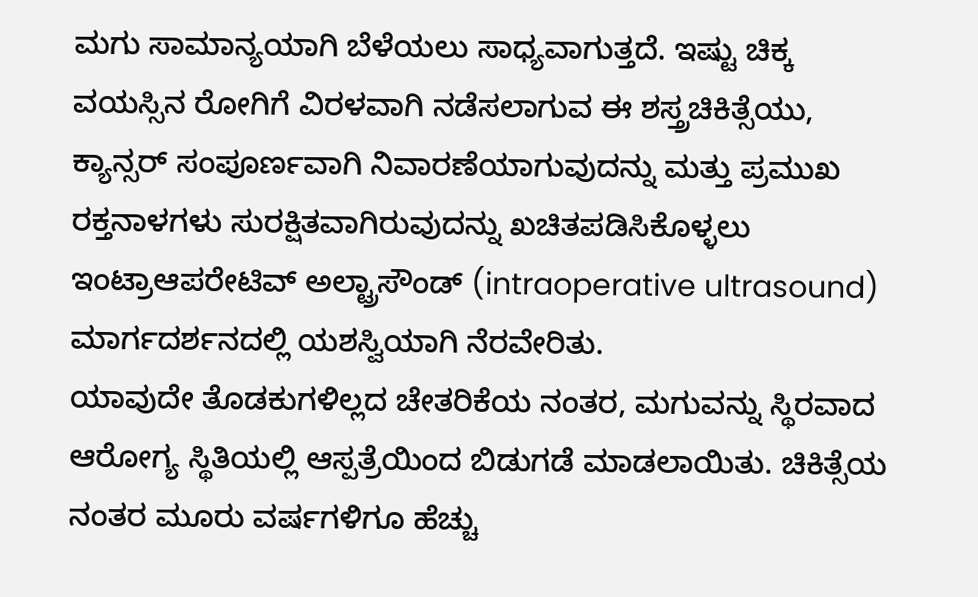ಮಗು ಸಾಮಾನ್ಯಯಾಗಿ ಬೆಳೆಯಲು ಸಾಧ್ಯವಾಗುತ್ತದೆ. ಇಷ್ಟು ಚಿಕ್ಕ ವಯಸ್ಸಿನ ರೋಗಿಗೆ ವಿರಳವಾಗಿ ನಡೆಸಲಾಗುವ ಈ ಶಸ್ತ್ರಚಿಕಿತ್ಸೆಯು, ಕ್ಯಾನ್ಸರ್ ಸಂಪೂರ್ಣವಾಗಿ ನಿವಾರಣೆಯಾಗುವುದನ್ನು ಮತ್ತು ಪ್ರಮುಖ ರಕ್ತನಾಳಗಳು ಸುರಕ್ಷಿತವಾಗಿರುವುದನ್ನು ಖಚಿತಪಡಿಸಿಕೊಳ್ಳಲು ಇಂಟ್ರಾಆಪರೇಟಿವ್ ಅಲ್ಟ್ರಾಸೌಂಡ್ (intraoperative ultrasound) ಮಾರ್ಗದರ್ಶನದಲ್ಲಿ ಯಶಸ್ವಿಯಾಗಿ ನೆರವೇರಿತು.
ಯಾವುದೇ ತೊಡಕುಗಳಿಲ್ಲದ ಚೇತರಿಕೆಯ ನಂತರ, ಮಗುವನ್ನು ಸ್ಥಿರವಾದ ಆರೋಗ್ಯ ಸ್ಥಿತಿಯಲ್ಲಿ ಆಸ್ಪತ್ರೆಯಿಂದ ಬಿಡುಗಡೆ ಮಾಡಲಾಯಿತು. ಚಿಕಿತ್ಸೆಯ ನಂತರ ಮೂರು ವರ್ಷಗಳಿಗೂ ಹೆಚ್ಚು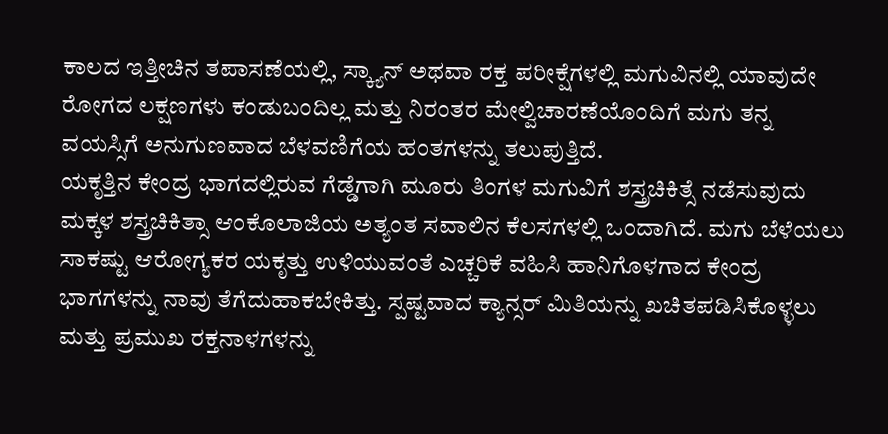ಕಾಲದ ಇತ್ತೀಚಿನ ತಪಾಸಣೆಯಲ್ಲಿ, ಸ್ಕ್ಯಾನ್ ಅಥವಾ ರಕ್ತ ಪರೀಕ್ಷೆಗಳಲ್ಲಿ ಮಗುವಿನಲ್ಲಿ ಯಾವುದೇ ರೋಗದ ಲಕ್ಷಣಗಳು ಕಂಡುಬಂದಿಲ್ಲ ಮತ್ತು ನಿರಂತರ ಮೇಲ್ವಿಚಾರಣೆಯೊಂದಿಗೆ ಮಗು ತನ್ನ ವಯಸ್ಸಿಗೆ ಅನುಗುಣವಾದ ಬೆಳವಣಿಗೆಯ ಹಂತಗಳನ್ನು ತಲುಪುತ್ತಿದೆ.
ಯಕೃತ್ತಿನ ಕೇಂದ್ರ ಭಾಗದಲ್ಲಿರುವ ಗೆಡ್ಡೆಗಾಗಿ ಮೂರು ತಿಂಗಳ ಮಗುವಿಗೆ ಶಸ್ತ್ರಚಿಕಿತ್ಸೆ ನಡೆಸುವುದು ಮಕ್ಕಳ ಶಸ್ತ್ರಚಿಕಿತ್ಸಾ ಆಂಕೊಲಾಜಿಯ ಅತ್ಯಂತ ಸವಾಲಿನ ಕೆಲಸಗಳಲ್ಲಿ ಒಂದಾಗಿದೆ. ಮಗು ಬೆಳೆಯಲು ಸಾಕಷ್ಟು ಆರೋಗ್ಯಕರ ಯಕೃತ್ತು ಉಳಿಯುವಂತೆ ಎಚ್ಚರಿಕೆ ವಹಿಸಿ ಹಾನಿಗೊಳಗಾದ ಕೇಂದ್ರ ಭಾಗಗಳನ್ನು ನಾವು ತೆಗೆದುಹಾಕಬೇಕಿತ್ತು. ಸ್ಪಷ್ಟವಾದ ಕ್ಯಾನ್ಸರ್ ಮಿತಿಯನ್ನು ಖಚಿತಪಡಿಸಿಕೊಳ್ಳಲು ಮತ್ತು ಪ್ರಮುಖ ರಕ್ತನಾಳಗಳನ್ನು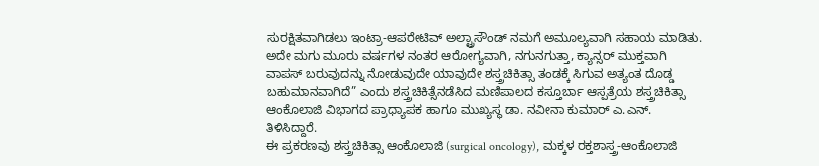ಸುರಕ್ಷಿತವಾಗಿಡಲು ಇಂಟ್ರಾ-ಆಪರೇಟಿವ್ ಅಲ್ಟ್ರಾಸೌಂಡ್ ನಮಗೆ ಅಮೂಲ್ಯವಾಗಿ ಸಹಾಯ ಮಾಡಿತು. ಅದೇ ಮಗು ಮೂರು ವರ್ಷಗಳ ನಂತರ ಆರೋಗ್ಯವಾಗಿ, ನಗುನಗುತ್ತಾ, ಕ್ಯಾನ್ಸರ್ ಮುಕ್ತವಾಗಿ ವಾಪಸ್ ಬರುವುದನ್ನು ನೋಡುವುದೇ ಯಾವುದೇ ಶಸ್ತ್ರಚಿಕಿತ್ಸಾ ತಂಡಕ್ಕೆ ಸಿಗುವ ಅತ್ಯಂತ ದೊಡ್ಡ ಬಹುಮಾನವಾಗಿದೆ” ಎಂದು ಶಸ್ತ್ರಚಿಕಿತ್ಸೆನಡೆಸಿದ ಮಣಿಪಾಲದ ಕಸ್ತೂರ್ಬಾ ಆಸ್ಪತ್ರೆಯ ಶಸ್ತ್ರಚಿಕಿತ್ಸಾ ಆಂಕೊಲಾಜಿ ವಿಭಾಗದ ಪ್ರಾಧ್ಯಾಪಕ ಹಾಗೂ ಮುಖ್ಯಸ್ಥ ಡಾ. ನವೀನಾ ಕುಮಾರ್ ಎ.ಎನ್. ತಿಳಿಸಿದ್ದಾರೆ.
ಈ ಪ್ರಕರಣವು ಶಸ್ತ್ರಚಿಕಿತ್ಸಾ ಆಂಕೊಲಾಜಿ (surgical oncology), ಮಕ್ಕಳ ರಕ್ತಶಾಸ್ತ್ರ-ಆಂಕೊಲಾಜಿ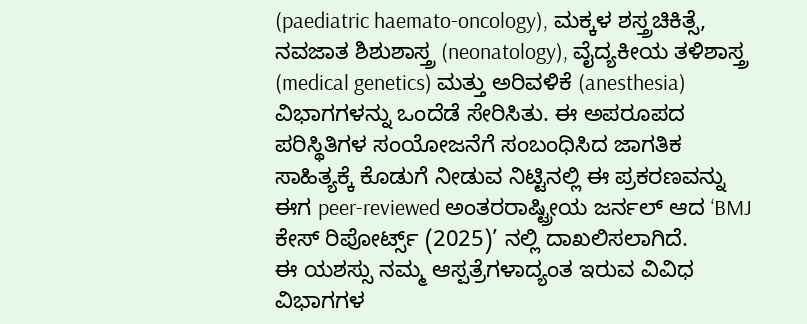(paediatric haemato-oncology), ಮಕ್ಕಳ ಶಸ್ತ್ರಚಿಕಿತ್ಸೆ, ನವಜಾತ ಶಿಶುಶಾಸ್ತ್ರ (neonatology), ವೈದ್ಯಕೀಯ ತಳಿಶಾಸ್ತ್ರ (medical genetics) ಮತ್ತು ಅರಿವಳಿಕೆ (anesthesia) ವಿಭಾಗಗಳನ್ನು ಒಂದೆಡೆ ಸೇರಿಸಿತು. ಈ ಅಪರೂಪದ ಪರಿಸ್ಥಿತಿಗಳ ಸಂಯೋಜನೆಗೆ ಸಂಬಂಧಿಸಿದ ಜಾಗತಿಕ ಸಾಹಿತ್ಯಕ್ಕೆ ಕೊಡುಗೆ ನೀಡುವ ನಿಟ್ಟಿನಲ್ಲಿ ಈ ಪ್ರಕರಣವನ್ನು ಈಗ peer-reviewed ಅಂತರರಾಷ್ಟ್ರೀಯ ಜರ್ನಲ್ ಆದ ‘BMJ ಕೇಸ್ ರಿಪೋರ್ಟ್ಸ್ (2025)’ ನಲ್ಲಿ ದಾಖಲಿಸಲಾಗಿದೆ.
ಈ ಯಶಸ್ಸು ನಮ್ಮ ಆಸ್ಪತ್ರೆಗಳಾದ್ಯಂತ ಇರುವ ವಿವಿಧ ವಿಭಾಗಗಳ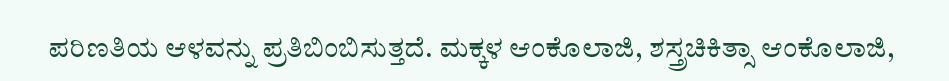ಪರಿಣತಿಯ ಆಳವನ್ನು ಪ್ರತಿಬಿಂಬಿಸುತ್ತದೆ. ಮಕ್ಕಳ ಆಂಕೊಲಾಜಿ, ಶಸ್ತ್ರಚಿಕಿತ್ಸಾ ಆಂಕೊಲಾಜಿ,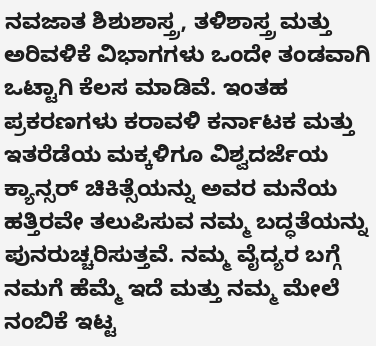ನವಜಾತ ಶಿಶುಶಾಸ್ತ್ರ, ತಳಿಶಾಸ್ತ್ರ ಮತ್ತು ಅರಿವಳಿಕೆ ವಿಭಾಗಗಳು ಒಂದೇ ತಂಡವಾಗಿ ಒಟ್ಟಾಗಿ ಕೆಲಸ ಮಾಡಿವೆ. ಇಂತಹ ಪ್ರಕರಣಗಳು ಕರಾವಳಿ ಕರ್ನಾಟಕ ಮತ್ತು ಇತರೆಡೆಯ ಮಕ್ಕಳಿಗೂ ವಿಶ್ವದರ್ಜೆಯ ಕ್ಯಾನ್ಸರ್ ಚಿಕಿತ್ಸೆಯನ್ನು ಅವರ ಮನೆಯ ಹತ್ತಿರವೇ ತಲುಪಿಸುವ ನಮ್ಮ ಬದ್ಧತೆಯನ್ನು ಪುನರುಚ್ಚರಿಸುತ್ತವೆ. ನಮ್ಮ ವೈದ್ಯರ ಬಗ್ಗೆ ನಮಗೆ ಹೆಮ್ಮೆ ಇದೆ ಮತ್ತು ನಮ್ಮ ಮೇಲೆ ನಂಬಿಕೆ ಇಟ್ಟ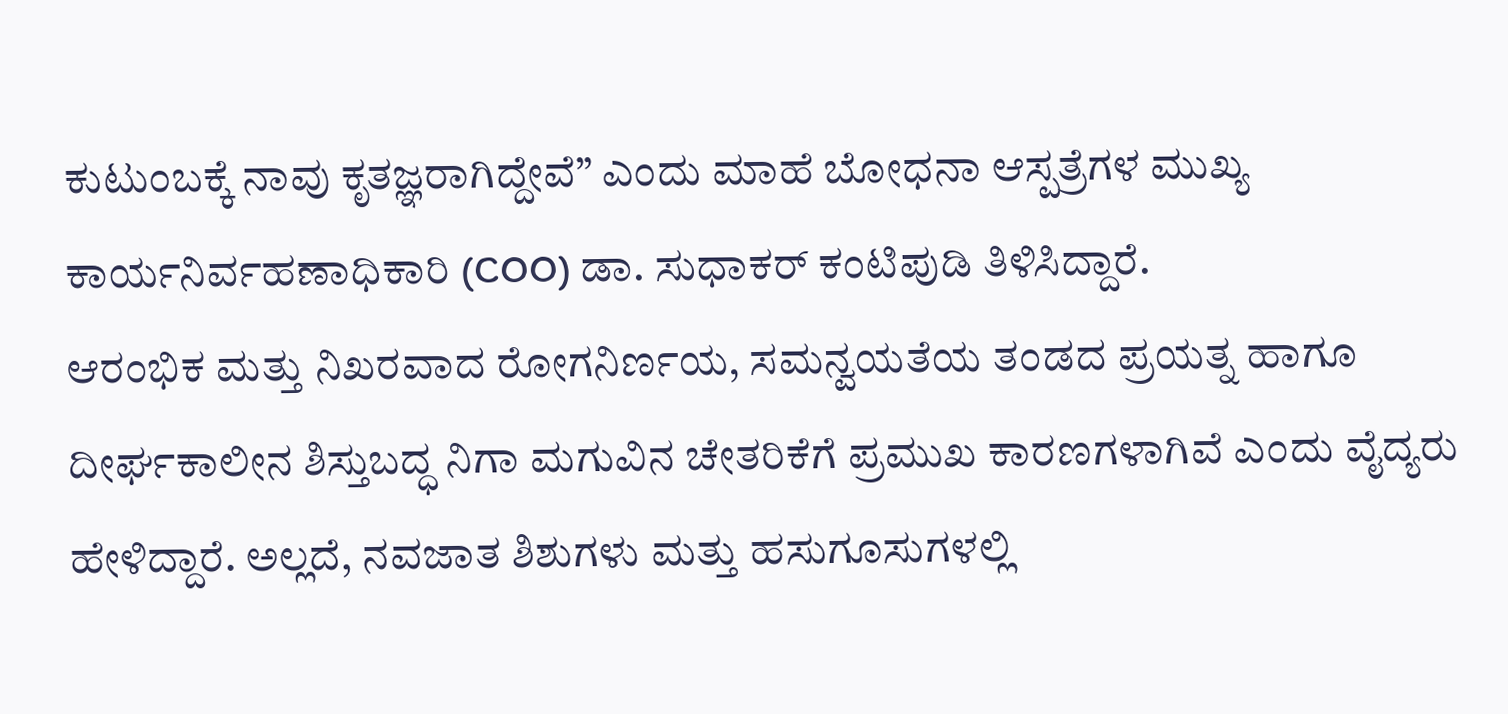ಕುಟುಂಬಕ್ಕೆ ನಾವು ಕೃತಜ್ಞರಾಗಿದ್ದೇವೆ” ಎಂದು ಮಾಹೆ ಬೋಧನಾ ಆಸ್ಪತ್ರೆಗಳ ಮುಖ್ಯ ಕಾರ್ಯನಿರ್ವಹಣಾಧಿಕಾರಿ (COO) ಡಾ. ಸುಧಾಕರ್ ಕಂಟಿಪುಡಿ ತಿಳಿಸಿದ್ದಾರೆ.
ಆರಂಭಿಕ ಮತ್ತು ನಿಖರವಾದ ರೋಗನಿರ್ಣಯ, ಸಮನ್ವಯತೆಯ ತಂಡದ ಪ್ರಯತ್ನ ಹಾಗೂ ದೀರ್ಘಕಾಲೀನ ಶಿಸ್ತುಬದ್ಧ ನಿಗಾ ಮಗುವಿನ ಚೇತರಿಕೆಗೆ ಪ್ರಮುಖ ಕಾರಣಗಳಾಗಿವೆ ಎಂದು ವೈದ್ಯರು ಹೇಳಿದ್ದಾರೆ. ಅಲ್ಲದೆ, ನವಜಾತ ಶಿಶುಗಳು ಮತ್ತು ಹಸುಗೂಸುಗಳಲ್ಲಿ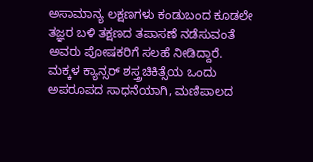ಅಸಾಮಾನ್ಯ ಲಕ್ಷಣಗಳು ಕಂಡುಬಂದ ಕೂಡಲೇ ತಜ್ಞರ ಬಳಿ ತಕ್ಷಣದ ತಪಾಸಣೆ ನಡೆಸುವಂತೆ ಅವರು ಪೋಷಕರಿಗೆ ಸಲಹೆ ನೀಡಿದ್ದಾರೆ.
ಮಕ್ಕಳ ಕ್ಯಾನ್ಸರ್ ಶಸ್ತ್ರಚಿಕಿತ್ಸೆಯ ಒಂದು ಅಪರೂಪದ ಸಾಧನೆಯಾಗಿ, ಮಣಿಪಾಲದ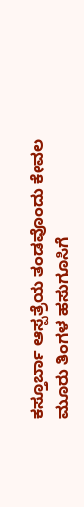ಕಸ್ತೂರ್ಬಾ ಆಸ್ಪತ್ರೆಯ ತಂಡವೊಂದು ಕೇವಲ ಮೂರು ತಿಂಗಳ ಹಸುಗೂಸಿಗೆ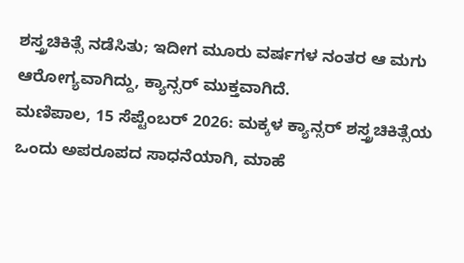ಶಸ್ತ್ರಚಿಕಿತ್ಸೆ ನಡೆಸಿತು; ಇದೀಗ ಮೂರು ವರ್ಷಗಳ ನಂತರ ಆ ಮಗು ಆರೋಗ್ಯವಾಗಿದ್ದು, ಕ್ಯಾನ್ಸರ್ ಮುಕ್ತವಾಗಿದೆ.
ಮಣಿಪಾಲ, 15 ಸೆಪ್ಟೆಂಬರ್ 2026: ಮಕ್ಕಳ ಕ್ಯಾನ್ಸರ್ ಶಸ್ತ್ರಚಿಕಿತ್ಸೆಯ ಒಂದು ಅಪರೂಪದ ಸಾಧನೆಯಾಗಿ, ಮಾಹೆ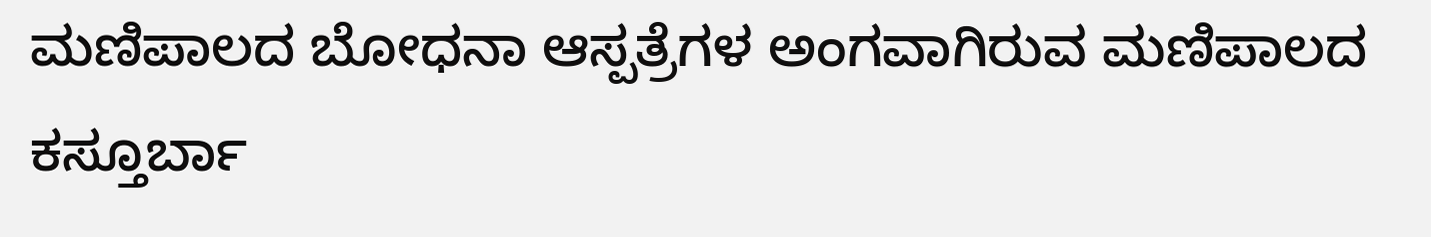ಮಣಿಪಾಲದ ಬೋಧನಾ ಆಸ್ಪತ್ರೆಗಳ ಅಂಗವಾಗಿರುವ ಮಣಿಪಾಲದ ಕಸ್ತೂರ್ಬಾ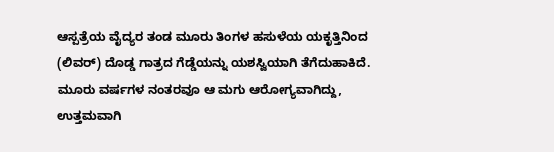ಆಸ್ಪತ್ರೆಯ ವೈದ್ಯರ ತಂಡ ಮೂರು ತಿಂಗಳ ಹಸುಳೆಯ ಯಕೃತ್ತಿನಿಂದ (ಲಿವರ್) ದೊಡ್ಡ ಗಾತ್ರದ ಗೆಡ್ಡೆಯನ್ನು ಯಶಸ್ವಿಯಾಗಿ ತೆಗೆದುಹಾಕಿದೆ. ಮೂರು ವರ್ಷಗಳ ನಂತರವೂ ಆ ಮಗು ಆರೋಗ್ಯವಾಗಿದ್ದು, ಉತ್ತಮವಾಗಿ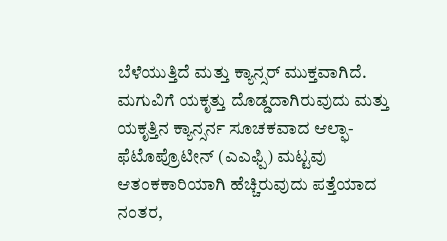ಬೆಳೆಯುತ್ತಿದೆ ಮತ್ತು ಕ್ಯಾನ್ಸರ್ ಮುಕ್ತವಾಗಿದೆ.
ಮಗುವಿಗೆ ಯಕೃತ್ತು ದೊಡ್ಡದಾಗಿರುವುದು ಮತ್ತು ಯಕೃತ್ತಿನ ಕ್ಯಾನ್ಸರ್ನ ಸೂಚಕವಾದ ಆಲ್ಫಾ-ಫೆಟೊಪ್ರೊಟೀನ್ (ಎಎಫ್ಪಿ) ಮಟ್ಟವು ಆತಂಕಕಾರಿಯಾಗಿ ಹೆಚ್ಚಿರುವುದು ಪತ್ತೆಯಾದ ನಂತರ,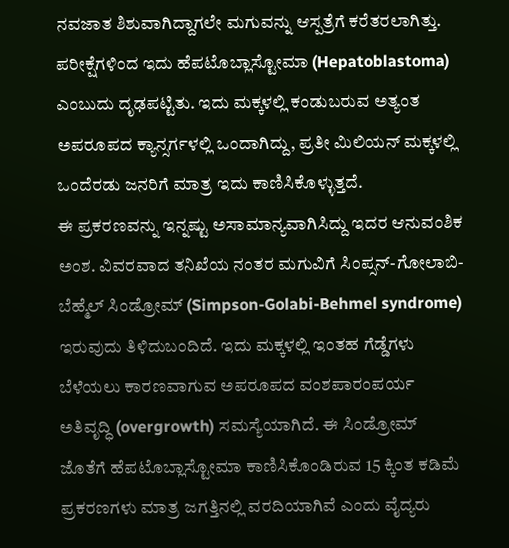ನವಜಾತ ಶಿಶುವಾಗಿದ್ದಾಗಲೇ ಮಗುವನ್ನು ಆಸ್ಪತ್ರೆಗೆ ಕರೆತರಲಾಗಿತ್ತು. ಪರೀಕ್ಷೆಗಳಿಂದ ಇದು ಹೆಪಟೊಬ್ಲಾಸ್ಟೋಮಾ (Hepatoblastoma) ಎಂಬುದು ದೃಢಪಟ್ಟಿತು. ಇದು ಮಕ್ಕಳಲ್ಲಿ ಕಂಡುಬರುವ ಅತ್ಯಂತ ಅಪರೂಪದ ಕ್ಯಾನ್ಸರ್ಗಳಲ್ಲಿ ಒಂದಾಗಿದ್ದು, ಪ್ರತೀ ಮಿಲಿಯನ್ ಮಕ್ಕಳಲ್ಲಿ ಒಂದೆರಡು ಜನರಿಗೆ ಮಾತ್ರ ಇದು ಕಾಣಿಸಿಕೊಳ್ಳುತ್ತದೆ.
ಈ ಪ್ರಕರಣವನ್ನು ಇನ್ನಷ್ಟು ಅಸಾಮಾನ್ಯವಾಗಿಸಿದ್ದು ಇದರ ಆನುವಂಶಿಕ ಅಂಶ. ವಿವರವಾದ ತನಿಖೆಯ ನಂತರ ಮಗುವಿಗೆ ಸಿಂಪ್ಸನ್-ಗೋಲಾಬಿ-ಬೆಹ್ಮೆಲ್ ಸಿಂಡ್ರೋಮ್ (Simpson-Golabi-Behmel syndrome) ಇರುವುದು ತಿಳಿದುಬಂದಿದೆ. ಇದು ಮಕ್ಕಳಲ್ಲಿ ಇಂತಹ ಗೆಡ್ಡೆಗಳು ಬೆಳೆಯಲು ಕಾರಣವಾಗುವ ಅಪರೂಪದ ವಂಶಪಾರಂಪರ್ಯ ಅತಿವೃದ್ಧಿ (overgrowth) ಸಮಸ್ಯೆಯಾಗಿದೆ. ಈ ಸಿಂಡ್ರೋಮ್ ಜೊತೆಗೆ ಹೆಪಟೊಬ್ಲಾಸ್ಟೋಮಾ ಕಾಣಿಸಿಕೊಂಡಿರುವ 15 ಕ್ಕಿಂತ ಕಡಿಮೆ ಪ್ರಕರಣಗಳು ಮಾತ್ರ ಜಗತ್ತಿನಲ್ಲಿ ವರದಿಯಾಗಿವೆ ಎಂದು ವೈದ್ಯರು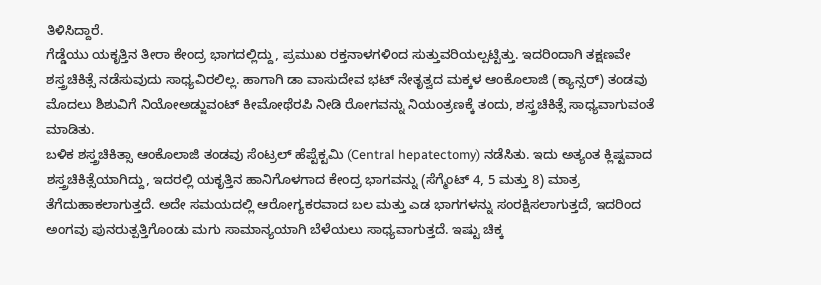ತಿಳಿಸಿದ್ದಾರೆ.
ಗೆಡ್ಡೆಯು ಯಕೃತ್ತಿನ ತೀರಾ ಕೇಂದ್ರ ಭಾಗದಲ್ಲಿದ್ದು, ಪ್ರಮುಖ ರಕ್ತನಾಳಗಳಿಂದ ಸುತ್ತುವರಿಯಲ್ಪಟ್ಟಿತ್ತು. ಇದರಿಂದಾಗಿ ತಕ್ಷಣವೇ ಶಸ್ತ್ರಚಿಕಿತ್ಸೆ ನಡೆಸುವುದು ಸಾಧ್ಯವಿರಲಿಲ್ಲ. ಹಾಗಾಗಿ ಡಾ ವಾಸುದೇವ ಭಟ್ ನೇತೃತ್ವದ ಮಕ್ಕಳ ಆಂಕೊಲಾಜಿ (ಕ್ಯಾನ್ಸರ್) ತಂಡವು ಮೊದಲು ಶಿಶುವಿಗೆ ನಿಯೋಅಡ್ಜುವಂಟ್ ಕೀಮೋಥೆರಪಿ ನೀಡಿ ರೋಗವನ್ನು ನಿಯಂತ್ರಣಕ್ಕೆ ತಂದು, ಶಸ್ತ್ರಚಿಕಿತ್ಸೆ ಸಾಧ್ಯವಾಗುವಂತೆ ಮಾಡಿತು.
ಬಳಿಕ ಶಸ್ತ್ರಚಿಕಿತ್ಸಾ ಆಂಕೊಲಾಜಿ ತಂಡವು ಸೆಂಟ್ರಲ್ ಹೆಪ್ಟೆಕ್ಟಮಿ (Central hepatectomy) ನಡೆಸಿತು. ಇದು ಅತ್ಯಂತ ಕ್ಲಿಷ್ಟವಾದ ಶಸ್ತ್ರಚಿಕಿತ್ಸೆಯಾಗಿದ್ದು, ಇದರಲ್ಲಿ ಯಕೃತ್ತಿನ ಹಾನಿಗೊಳಗಾದ ಕೇಂದ್ರ ಭಾಗವನ್ನು (ಸೆಗ್ಮೆಂಟ್ 4, 5 ಮತ್ತು 8) ಮಾತ್ರ ತೆಗೆದುಹಾಕಲಾಗುತ್ತದೆ. ಅದೇ ಸಮಯದಲ್ಲಿ ಆರೋಗ್ಯಕರವಾದ ಬಲ ಮತ್ತು ಎಡ ಭಾಗಗಳನ್ನು ಸಂರಕ್ಷಿಸಲಾಗುತ್ತದೆ, ಇದರಿಂದ ಅಂಗವು ಪುನರುತ್ಪತ್ತಿಗೊಂಡು ಮಗು ಸಾಮಾನ್ಯಯಾಗಿ ಬೆಳೆಯಲು ಸಾಧ್ಯವಾಗುತ್ತದೆ. ಇಷ್ಟು ಚಿಕ್ಕ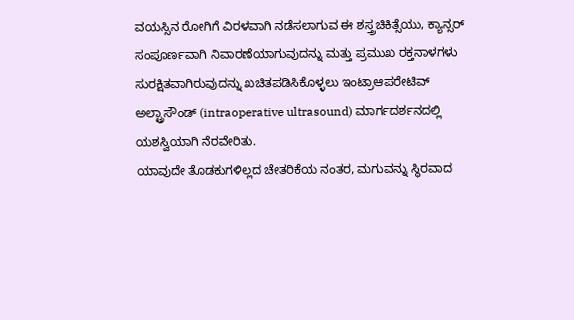ವಯಸ್ಸಿನ ರೋಗಿಗೆ ವಿರಳವಾಗಿ ನಡೆಸಲಾಗುವ ಈ ಶಸ್ತ್ರಚಿಕಿತ್ಸೆಯು, ಕ್ಯಾನ್ಸರ್ ಸಂಪೂರ್ಣವಾಗಿ ನಿವಾರಣೆಯಾಗುವುದನ್ನು ಮತ್ತು ಪ್ರಮುಖ ರಕ್ತನಾಳಗಳು ಸುರಕ್ಷಿತವಾಗಿರುವುದನ್ನು ಖಚಿತಪಡಿಸಿಕೊಳ್ಳಲು ಇಂಟ್ರಾಆಪರೇಟಿವ್ ಅಲ್ಟ್ರಾಸೌಂಡ್ (intraoperative ultrasound) ಮಾರ್ಗದರ್ಶನದಲ್ಲಿ ಯಶಸ್ವಿಯಾಗಿ ನೆರವೇರಿತು.
ಯಾವುದೇ ತೊಡಕುಗಳಿಲ್ಲದ ಚೇತರಿಕೆಯ ನಂತರ, ಮಗುವನ್ನು ಸ್ಥಿರವಾದ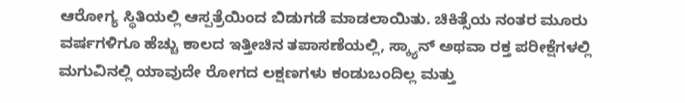ಆರೋಗ್ಯ ಸ್ಥಿತಿಯಲ್ಲಿ ಆಸ್ಪತ್ರೆಯಿಂದ ಬಿಡುಗಡೆ ಮಾಡಲಾಯಿತು. ಚಿಕಿತ್ಸೆಯ ನಂತರ ಮೂರು ವರ್ಷಗಳಿಗೂ ಹೆಚ್ಚು ಕಾಲದ ಇತ್ತೀಚಿನ ತಪಾಸಣೆಯಲ್ಲಿ, ಸ್ಕ್ಯಾನ್ ಅಥವಾ ರಕ್ತ ಪರೀಕ್ಷೆಗಳಲ್ಲಿ ಮಗುವಿನಲ್ಲಿ ಯಾವುದೇ ರೋಗದ ಲಕ್ಷಣಗಳು ಕಂಡುಬಂದಿಲ್ಲ ಮತ್ತು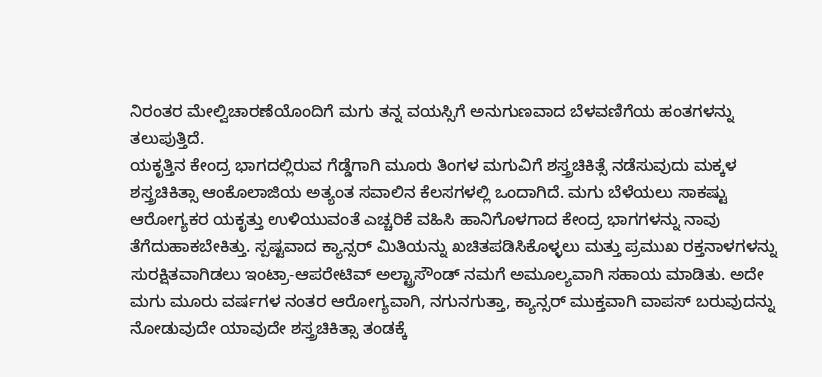ನಿರಂತರ ಮೇಲ್ವಿಚಾರಣೆಯೊಂದಿಗೆ ಮಗು ತನ್ನ ವಯಸ್ಸಿಗೆ ಅನುಗುಣವಾದ ಬೆಳವಣಿಗೆಯ ಹಂತಗಳನ್ನು ತಲುಪುತ್ತಿದೆ.
ಯಕೃತ್ತಿನ ಕೇಂದ್ರ ಭಾಗದಲ್ಲಿರುವ ಗೆಡ್ಡೆಗಾಗಿ ಮೂರು ತಿಂಗಳ ಮಗುವಿಗೆ ಶಸ್ತ್ರಚಿಕಿತ್ಸೆ ನಡೆಸುವುದು ಮಕ್ಕಳ ಶಸ್ತ್ರಚಿಕಿತ್ಸಾ ಆಂಕೊಲಾಜಿಯ ಅತ್ಯಂತ ಸವಾಲಿನ ಕೆಲಸಗಳಲ್ಲಿ ಒಂದಾಗಿದೆ. ಮಗು ಬೆಳೆಯಲು ಸಾಕಷ್ಟು ಆರೋಗ್ಯಕರ ಯಕೃತ್ತು ಉಳಿಯುವಂತೆ ಎಚ್ಚರಿಕೆ ವಹಿಸಿ ಹಾನಿಗೊಳಗಾದ ಕೇಂದ್ರ ಭಾಗಗಳನ್ನು ನಾವು ತೆಗೆದುಹಾಕಬೇಕಿತ್ತು. ಸ್ಪಷ್ಟವಾದ ಕ್ಯಾನ್ಸರ್ ಮಿತಿಯನ್ನು ಖಚಿತಪಡಿಸಿಕೊಳ್ಳಲು ಮತ್ತು ಪ್ರಮುಖ ರಕ್ತನಾಳಗಳನ್ನು ಸುರಕ್ಷಿತವಾಗಿಡಲು ಇಂಟ್ರಾ-ಆಪರೇಟಿವ್ ಅಲ್ಟ್ರಾಸೌಂಡ್ ನಮಗೆ ಅಮೂಲ್ಯವಾಗಿ ಸಹಾಯ ಮಾಡಿತು. ಅದೇ ಮಗು ಮೂರು ವರ್ಷಗಳ ನಂತರ ಆರೋಗ್ಯವಾಗಿ, ನಗುನಗುತ್ತಾ, ಕ್ಯಾನ್ಸರ್ ಮುಕ್ತವಾಗಿ ವಾಪಸ್ ಬರುವುದನ್ನು ನೋಡುವುದೇ ಯಾವುದೇ ಶಸ್ತ್ರಚಿಕಿತ್ಸಾ ತಂಡಕ್ಕೆ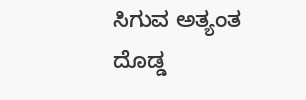ಸಿಗುವ ಅತ್ಯಂತ ದೊಡ್ಡ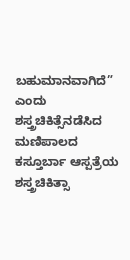ಬಹುಮಾನವಾಗಿದೆ” ಎಂದು ಶಸ್ತ್ರಚಿಕಿತ್ಸೆನಡೆಸಿದ ಮಣಿಪಾಲದ ಕಸ್ತೂರ್ಬಾ ಆಸ್ಪತ್ರೆಯ ಶಸ್ತ್ರಚಿಕಿತ್ಸಾ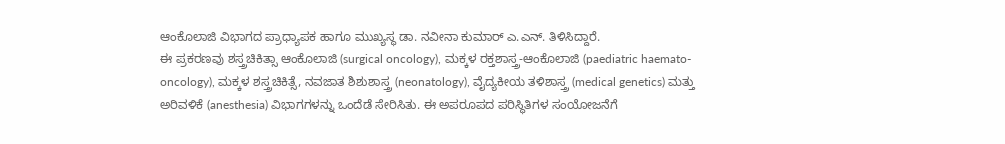ಆಂಕೊಲಾಜಿ ವಿಭಾಗದ ಪ್ರಾಧ್ಯಾಪಕ ಹಾಗೂ ಮುಖ್ಯಸ್ಥ ಡಾ. ನವೀನಾ ಕುಮಾರ್ ಎ.ಎನ್. ತಿಳಿಸಿದ್ದಾರೆ.
ಈ ಪ್ರಕರಣವು ಶಸ್ತ್ರಚಿಕಿತ್ಸಾ ಆಂಕೊಲಾಜಿ (surgical oncology), ಮಕ್ಕಳ ರಕ್ತಶಾಸ್ತ್ರ-ಆಂಕೊಲಾಜಿ (paediatric haemato-oncology), ಮಕ್ಕಳ ಶಸ್ತ್ರಚಿಕಿತ್ಸೆ, ನವಜಾತ ಶಿಶುಶಾಸ್ತ್ರ (neonatology), ವೈದ್ಯಕೀಯ ತಳಿಶಾಸ್ತ್ರ (medical genetics) ಮತ್ತು ಅರಿವಳಿಕೆ (anesthesia) ವಿಭಾಗಗಳನ್ನು ಒಂದೆಡೆ ಸೇರಿಸಿತು. ಈ ಅಪರೂಪದ ಪರಿಸ್ಥಿತಿಗಳ ಸಂಯೋಜನೆಗೆ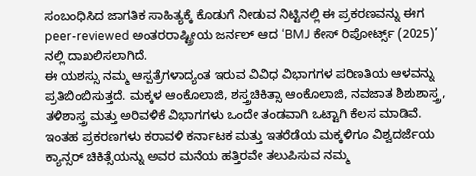ಸಂಬಂಧಿಸಿದ ಜಾಗತಿಕ ಸಾಹಿತ್ಯಕ್ಕೆ ಕೊಡುಗೆ ನೀಡುವ ನಿಟ್ಟಿನಲ್ಲಿ ಈ ಪ್ರಕರಣವನ್ನು ಈಗ peer-reviewed ಅಂತರರಾಷ್ಟ್ರೀಯ ಜರ್ನಲ್ ಆದ ‘BMJ ಕೇಸ್ ರಿಪೋರ್ಟ್ಸ್ (2025)’ ನಲ್ಲಿ ದಾಖಲಿಸಲಾಗಿದೆ.
ಈ ಯಶಸ್ಸು ನಮ್ಮ ಆಸ್ಪತ್ರೆಗಳಾದ್ಯಂತ ಇರುವ ವಿವಿಧ ವಿಭಾಗಗಳ ಪರಿಣತಿಯ ಆಳವನ್ನು ಪ್ರತಿಬಿಂಬಿಸುತ್ತದೆ. ಮಕ್ಕಳ ಆಂಕೊಲಾಜಿ, ಶಸ್ತ್ರಚಿಕಿತ್ಸಾ ಆಂಕೊಲಾಜಿ, ನವಜಾತ ಶಿಶುಶಾಸ್ತ್ರ, ತಳಿಶಾಸ್ತ್ರ ಮತ್ತು ಅರಿವಳಿಕೆ ವಿಭಾಗಗಳು ಒಂದೇ ತಂಡವಾಗಿ ಒಟ್ಟಾಗಿ ಕೆಲಸ ಮಾಡಿವೆ. ಇಂತಹ ಪ್ರಕರಣಗಳು ಕರಾವಳಿ ಕರ್ನಾಟಕ ಮತ್ತು ಇತರೆಡೆಯ ಮಕ್ಕಳಿಗೂ ವಿಶ್ವದರ್ಜೆಯ ಕ್ಯಾನ್ಸರ್ ಚಿಕಿತ್ಸೆಯನ್ನು ಅವರ ಮನೆಯ ಹತ್ತಿರವೇ ತಲುಪಿಸುವ ನಮ್ಮ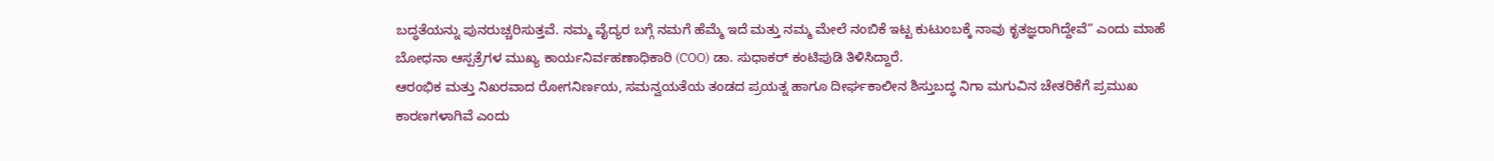ಬದ್ಧತೆಯನ್ನು ಪುನರುಚ್ಚರಿಸುತ್ತವೆ. ನಮ್ಮ ವೈದ್ಯರ ಬಗ್ಗೆ ನಮಗೆ ಹೆಮ್ಮೆ ಇದೆ ಮತ್ತು ನಮ್ಮ ಮೇಲೆ ನಂಬಿಕೆ ಇಟ್ಟ ಕುಟುಂಬಕ್ಕೆ ನಾವು ಕೃತಜ್ಞರಾಗಿದ್ದೇವೆ” ಎಂದು ಮಾಹೆ ಬೋಧನಾ ಆಸ್ಪತ್ರೆಗಳ ಮುಖ್ಯ ಕಾರ್ಯನಿರ್ವಹಣಾಧಿಕಾರಿ (COO) ಡಾ. ಸುಧಾಕರ್ ಕಂಟಿಪುಡಿ ತಿಳಿಸಿದ್ದಾರೆ.
ಆರಂಭಿಕ ಮತ್ತು ನಿಖರವಾದ ರೋಗನಿರ್ಣಯ, ಸಮನ್ವಯತೆಯ ತಂಡದ ಪ್ರಯತ್ನ ಹಾಗೂ ದೀರ್ಘಕಾಲೀನ ಶಿಸ್ತುಬದ್ಧ ನಿಗಾ ಮಗುವಿನ ಚೇತರಿಕೆಗೆ ಪ್ರಮುಖ ಕಾರಣಗಳಾಗಿವೆ ಎಂದು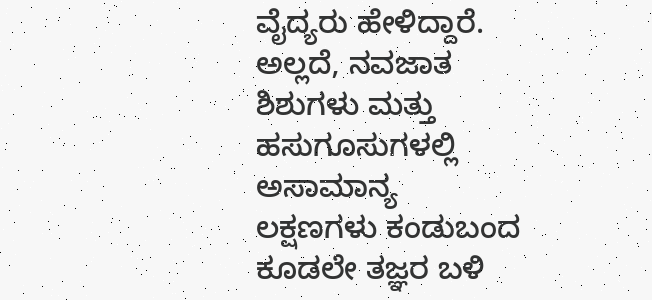ವೈದ್ಯರು ಹೇಳಿದ್ದಾರೆ. ಅಲ್ಲದೆ, ನವಜಾತ ಶಿಶುಗಳು ಮತ್ತು ಹಸುಗೂಸುಗಳಲ್ಲಿ ಅಸಾಮಾನ್ಯ ಲಕ್ಷಣಗಳು ಕಂಡುಬಂದ ಕೂಡಲೇ ತಜ್ಞರ ಬಳಿ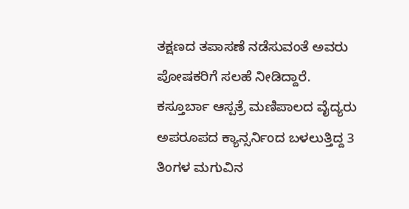ತಕ್ಷಣದ ತಪಾಸಣೆ ನಡೆಸುವಂತೆ ಅವರು ಪೋಷಕರಿಗೆ ಸಲಹೆ ನೀಡಿದ್ದಾರೆ.
ಕಸ್ತೂರ್ಬಾ ಆಸ್ಪತ್ರೆ ಮಣಿಪಾಲದ ವೈದ್ಯರು ಅಪರೂಪದ ಕ್ಯಾನ್ಸರ್ನಿಂದ ಬಳಲುತ್ತಿದ್ದ 3 ತಿಂಗಳ ಮಗುವಿನ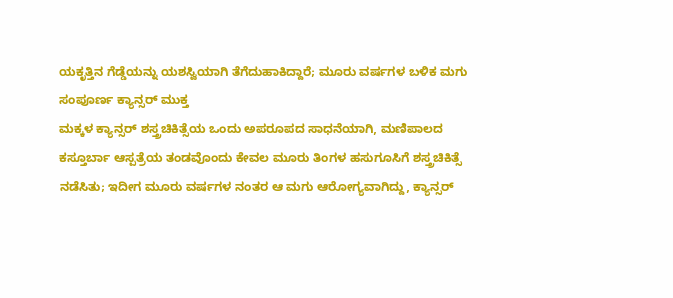ಯಕೃತ್ತಿನ ಗೆಡ್ಡೆಯನ್ನು ಯಶಸ್ವಿಯಾಗಿ ತೆಗೆದುಹಾಕಿದ್ದಾರೆ; ಮೂರು ವರ್ಷಗಳ ಬಳಿಕ ಮಗು ಸಂಪೂರ್ಣ ಕ್ಯಾನ್ಸರ್ ಮುಕ್ತ
ಮಕ್ಕಳ ಕ್ಯಾನ್ಸರ್ ಶಸ್ತ್ರಚಿಕಿತ್ಸೆಯ ಒಂದು ಅಪರೂಪದ ಸಾಧನೆಯಾಗಿ, ಮಣಿಪಾಲದ ಕಸ್ತೂರ್ಬಾ ಆಸ್ಪತ್ರೆಯ ತಂಡವೊಂದು ಕೇವಲ ಮೂರು ತಿಂಗಳ ಹಸುಗೂಸಿಗೆ ಶಸ್ತ್ರಚಿಕಿತ್ಸೆ ನಡೆಸಿತು; ಇದೀಗ ಮೂರು ವರ್ಷಗಳ ನಂತರ ಆ ಮಗು ಆರೋಗ್ಯವಾಗಿದ್ದು, ಕ್ಯಾನ್ಸರ್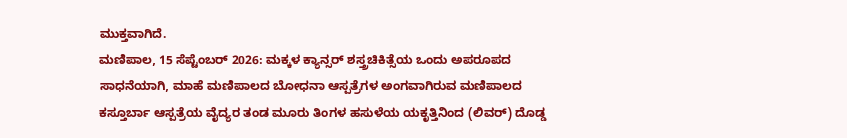ಮುಕ್ತವಾಗಿದೆ.
ಮಣಿಪಾಲ, 15 ಸೆಪ್ಟೆಂಬರ್ 2026: ಮಕ್ಕಳ ಕ್ಯಾನ್ಸರ್ ಶಸ್ತ್ರಚಿಕಿತ್ಸೆಯ ಒಂದು ಅಪರೂಪದ ಸಾಧನೆಯಾಗಿ, ಮಾಹೆ ಮಣಿಪಾಲದ ಬೋಧನಾ ಆಸ್ಪತ್ರೆಗಳ ಅಂಗವಾಗಿರುವ ಮಣಿಪಾಲದ ಕಸ್ತೂರ್ಬಾ ಆಸ್ಪತ್ರೆಯ ವೈದ್ಯರ ತಂಡ ಮೂರು ತಿಂಗಳ ಹಸುಳೆಯ ಯಕೃತ್ತಿನಿಂದ (ಲಿವರ್) ದೊಡ್ಡ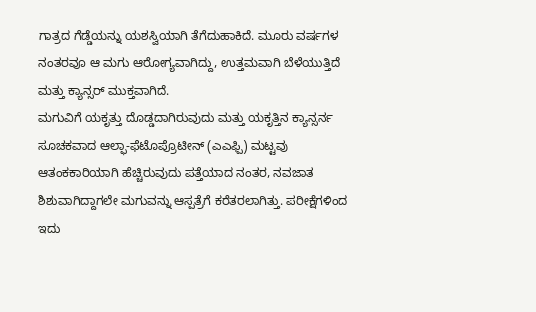ಗಾತ್ರದ ಗೆಡ್ಡೆಯನ್ನು ಯಶಸ್ವಿಯಾಗಿ ತೆಗೆದುಹಾಕಿದೆ. ಮೂರು ವರ್ಷಗಳ ನಂತರವೂ ಆ ಮಗು ಆರೋಗ್ಯವಾಗಿದ್ದು, ಉತ್ತಮವಾಗಿ ಬೆಳೆಯುತ್ತಿದೆ ಮತ್ತು ಕ್ಯಾನ್ಸರ್ ಮುಕ್ತವಾಗಿದೆ.
ಮಗುವಿಗೆ ಯಕೃತ್ತು ದೊಡ್ಡದಾಗಿರುವುದು ಮತ್ತು ಯಕೃತ್ತಿನ ಕ್ಯಾನ್ಸರ್ನ ಸೂಚಕವಾದ ಆಲ್ಫಾ-ಫೆಟೊಪ್ರೊಟೀನ್ (ಎಎಫ್ಪಿ) ಮಟ್ಟವು ಆತಂಕಕಾರಿಯಾಗಿ ಹೆಚ್ಚಿರುವುದು ಪತ್ತೆಯಾದ ನಂತರ, ನವಜಾತ ಶಿಶುವಾಗಿದ್ದಾಗಲೇ ಮಗುವನ್ನು ಆಸ್ಪತ್ರೆಗೆ ಕರೆತರಲಾಗಿತ್ತು. ಪರೀಕ್ಷೆಗಳಿಂದ ಇದು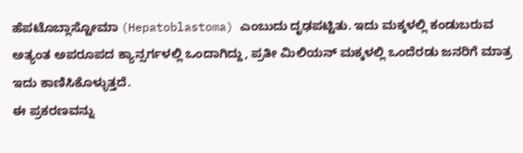ಹೆಪಟೊಬ್ಲಾಸ್ಟೋಮಾ (Hepatoblastoma) ಎಂಬುದು ದೃಢಪಟ್ಟಿತು. ಇದು ಮಕ್ಕಳಲ್ಲಿ ಕಂಡುಬರುವ ಅತ್ಯಂತ ಅಪರೂಪದ ಕ್ಯಾನ್ಸರ್ಗಳಲ್ಲಿ ಒಂದಾಗಿದ್ದು, ಪ್ರತೀ ಮಿಲಿಯನ್ ಮಕ್ಕಳಲ್ಲಿ ಒಂದೆರಡು ಜನರಿಗೆ ಮಾತ್ರ ಇದು ಕಾಣಿಸಿಕೊಳ್ಳುತ್ತದೆ.
ಈ ಪ್ರಕರಣವನ್ನು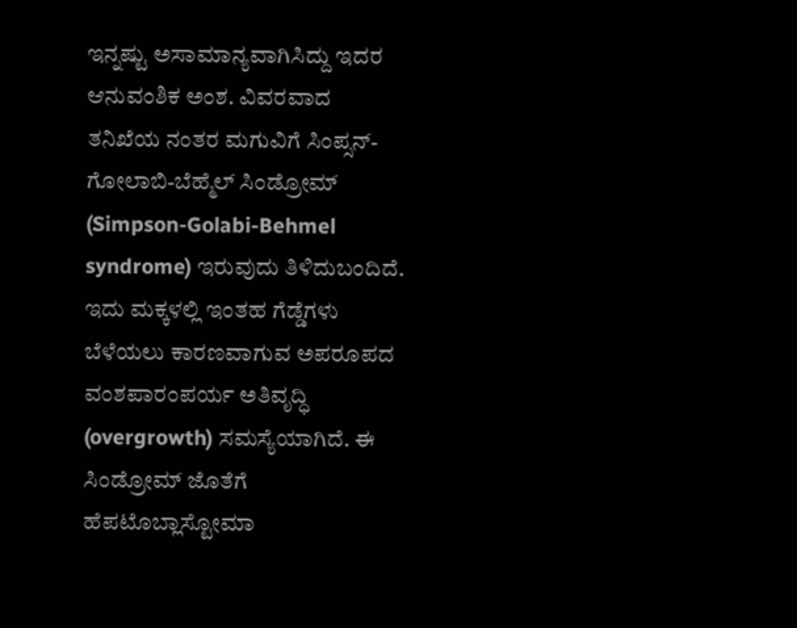ಇನ್ನಷ್ಟು ಅಸಾಮಾನ್ಯವಾಗಿಸಿದ್ದು ಇದರ ಆನುವಂಶಿಕ ಅಂಶ. ವಿವರವಾದ ತನಿಖೆಯ ನಂತರ ಮಗುವಿಗೆ ಸಿಂಪ್ಸನ್-ಗೋಲಾಬಿ-ಬೆಹ್ಮೆಲ್ ಸಿಂಡ್ರೋಮ್ (Simpson-Golabi-Behmel syndrome) ಇರುವುದು ತಿಳಿದುಬಂದಿದೆ. ಇದು ಮಕ್ಕಳಲ್ಲಿ ಇಂತಹ ಗೆಡ್ಡೆಗಳು ಬೆಳೆಯಲು ಕಾರಣವಾಗುವ ಅಪರೂಪದ ವಂಶಪಾರಂಪರ್ಯ ಅತಿವೃದ್ಧಿ (overgrowth) ಸಮಸ್ಯೆಯಾಗಿದೆ. ಈ ಸಿಂಡ್ರೋಮ್ ಜೊತೆಗೆ ಹೆಪಟೊಬ್ಲಾಸ್ಟೋಮಾ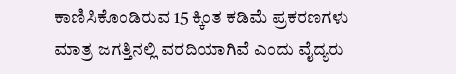ಕಾಣಿಸಿಕೊಂಡಿರುವ 15 ಕ್ಕಿಂತ ಕಡಿಮೆ ಪ್ರಕರಣಗಳು ಮಾತ್ರ ಜಗತ್ತಿನಲ್ಲಿ ವರದಿಯಾಗಿವೆ ಎಂದು ವೈದ್ಯರು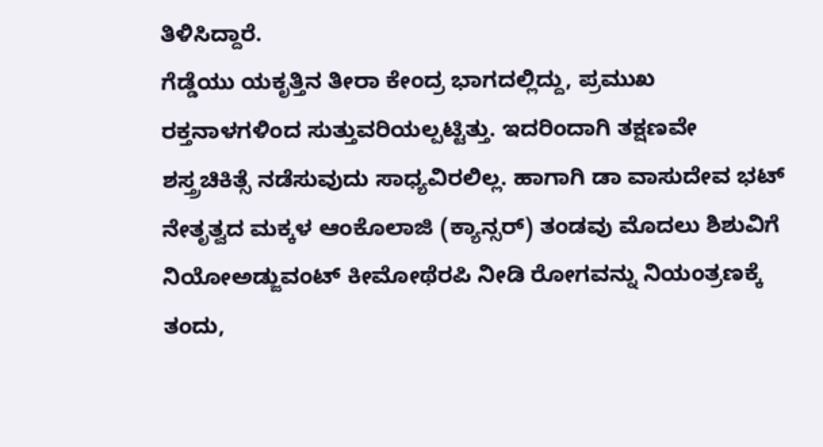ತಿಳಿಸಿದ್ದಾರೆ.
ಗೆಡ್ಡೆಯು ಯಕೃತ್ತಿನ ತೀರಾ ಕೇಂದ್ರ ಭಾಗದಲ್ಲಿದ್ದು, ಪ್ರಮುಖ ರಕ್ತನಾಳಗಳಿಂದ ಸುತ್ತುವರಿಯಲ್ಪಟ್ಟಿತ್ತು. ಇದರಿಂದಾಗಿ ತಕ್ಷಣವೇ ಶಸ್ತ್ರಚಿಕಿತ್ಸೆ ನಡೆಸುವುದು ಸಾಧ್ಯವಿರಲಿಲ್ಲ. ಹಾಗಾಗಿ ಡಾ ವಾಸುದೇವ ಭಟ್ ನೇತೃತ್ವದ ಮಕ್ಕಳ ಆಂಕೊಲಾಜಿ (ಕ್ಯಾನ್ಸರ್) ತಂಡವು ಮೊದಲು ಶಿಶುವಿಗೆ ನಿಯೋಅಡ್ಜುವಂಟ್ ಕೀಮೋಥೆರಪಿ ನೀಡಿ ರೋಗವನ್ನು ನಿಯಂತ್ರಣಕ್ಕೆ ತಂದು,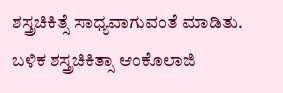ಶಸ್ತ್ರಚಿಕಿತ್ಸೆ ಸಾಧ್ಯವಾಗುವಂತೆ ಮಾಡಿತು.
ಬಳಿಕ ಶಸ್ತ್ರಚಿಕಿತ್ಸಾ ಆಂಕೊಲಾಜಿ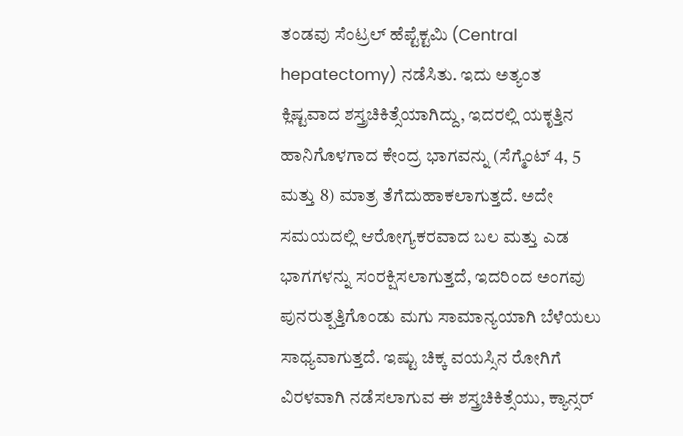ತಂಡವು ಸೆಂಟ್ರಲ್ ಹೆಪ್ಟೆಕ್ಟಮಿ (Central hepatectomy) ನಡೆಸಿತು. ಇದು ಅತ್ಯಂತ ಕ್ಲಿಷ್ಟವಾದ ಶಸ್ತ್ರಚಿಕಿತ್ಸೆಯಾಗಿದ್ದು, ಇದರಲ್ಲಿ ಯಕೃತ್ತಿನ ಹಾನಿಗೊಳಗಾದ ಕೇಂದ್ರ ಭಾಗವನ್ನು (ಸೆಗ್ಮೆಂಟ್ 4, 5 ಮತ್ತು 8) ಮಾತ್ರ ತೆಗೆದುಹಾಕಲಾಗುತ್ತದೆ. ಅದೇ ಸಮಯದಲ್ಲಿ ಆರೋಗ್ಯಕರವಾದ ಬಲ ಮತ್ತು ಎಡ ಭಾಗಗಳನ್ನು ಸಂರಕ್ಷಿಸಲಾಗುತ್ತದೆ, ಇದರಿಂದ ಅಂಗವು ಪುನರುತ್ಪತ್ತಿಗೊಂಡು ಮಗು ಸಾಮಾನ್ಯಯಾಗಿ ಬೆಳೆಯಲು ಸಾಧ್ಯವಾಗುತ್ತದೆ. ಇಷ್ಟು ಚಿಕ್ಕ ವಯಸ್ಸಿನ ರೋಗಿಗೆ ವಿರಳವಾಗಿ ನಡೆಸಲಾಗುವ ಈ ಶಸ್ತ್ರಚಿಕಿತ್ಸೆಯು, ಕ್ಯಾನ್ಸರ್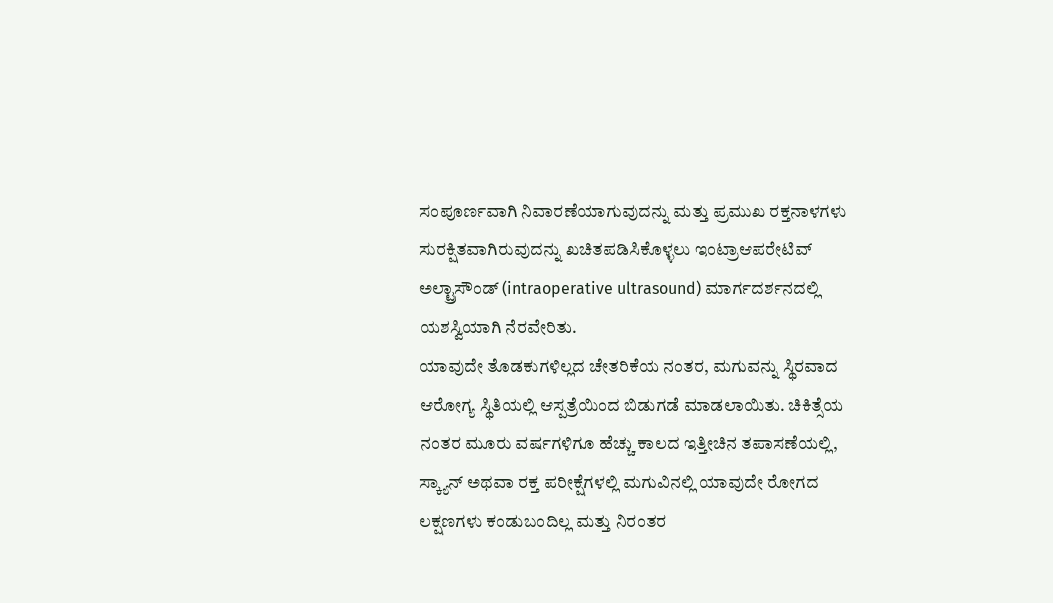ಸಂಪೂರ್ಣವಾಗಿ ನಿವಾರಣೆಯಾಗುವುದನ್ನು ಮತ್ತು ಪ್ರಮುಖ ರಕ್ತನಾಳಗಳು ಸುರಕ್ಷಿತವಾಗಿರುವುದನ್ನು ಖಚಿತಪಡಿಸಿಕೊಳ್ಳಲು ಇಂಟ್ರಾಆಪರೇಟಿವ್ ಅಲ್ಟ್ರಾಸೌಂಡ್ (intraoperative ultrasound) ಮಾರ್ಗದರ್ಶನದಲ್ಲಿ ಯಶಸ್ವಿಯಾಗಿ ನೆರವೇರಿತು.
ಯಾವುದೇ ತೊಡಕುಗಳಿಲ್ಲದ ಚೇತರಿಕೆಯ ನಂತರ, ಮಗುವನ್ನು ಸ್ಥಿರವಾದ ಆರೋಗ್ಯ ಸ್ಥಿತಿಯಲ್ಲಿ ಆಸ್ಪತ್ರೆಯಿಂದ ಬಿಡುಗಡೆ ಮಾಡಲಾಯಿತು. ಚಿಕಿತ್ಸೆಯ ನಂತರ ಮೂರು ವರ್ಷಗಳಿಗೂ ಹೆಚ್ಚು ಕಾಲದ ಇತ್ತೀಚಿನ ತಪಾಸಣೆಯಲ್ಲಿ, ಸ್ಕ್ಯಾನ್ ಅಥವಾ ರಕ್ತ ಪರೀಕ್ಷೆಗಳಲ್ಲಿ ಮಗುವಿನಲ್ಲಿ ಯಾವುದೇ ರೋಗದ ಲಕ್ಷಣಗಳು ಕಂಡುಬಂದಿಲ್ಲ ಮತ್ತು ನಿರಂತರ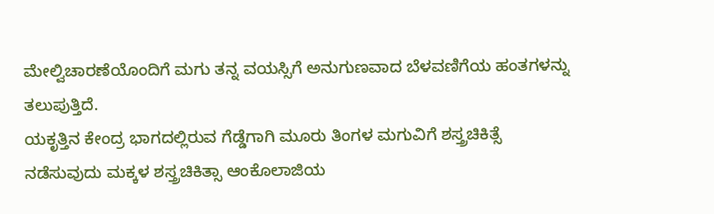ಮೇಲ್ವಿಚಾರಣೆಯೊಂದಿಗೆ ಮಗು ತನ್ನ ವಯಸ್ಸಿಗೆ ಅನುಗುಣವಾದ ಬೆಳವಣಿಗೆಯ ಹಂತಗಳನ್ನು ತಲುಪುತ್ತಿದೆ.
ಯಕೃತ್ತಿನ ಕೇಂದ್ರ ಭಾಗದಲ್ಲಿರುವ ಗೆಡ್ಡೆಗಾಗಿ ಮೂರು ತಿಂಗಳ ಮಗುವಿಗೆ ಶಸ್ತ್ರಚಿಕಿತ್ಸೆ ನಡೆಸುವುದು ಮಕ್ಕಳ ಶಸ್ತ್ರಚಿಕಿತ್ಸಾ ಆಂಕೊಲಾಜಿಯ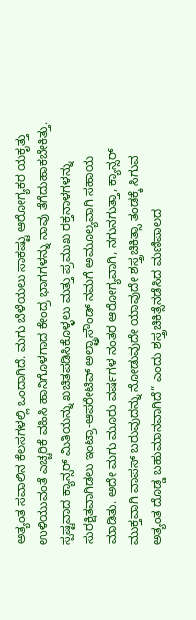ಅತ್ಯಂತ ಸವಾಲಿನ ಕೆಲಸಗಳಲ್ಲಿ ಒಂದಾಗಿದೆ. ಮಗು ಬೆಳೆಯಲು ಸಾಕಷ್ಟು ಆರೋಗ್ಯಕರ ಯಕೃತ್ತು ಉಳಿಯುವಂತೆ ಎಚ್ಚರಿಕೆ ವಹಿಸಿ ಹಾನಿಗೊಳಗಾದ ಕೇಂದ್ರ ಭಾಗಗಳನ್ನು ನಾವು ತೆಗೆದುಹಾಕಬೇಕಿತ್ತು. ಸ್ಪಷ್ಟವಾದ ಕ್ಯಾನ್ಸರ್ ಮಿತಿಯನ್ನು ಖಚಿತಪಡಿಸಿಕೊಳ್ಳಲು ಮತ್ತು ಪ್ರಮುಖ ರಕ್ತನಾಳಗಳನ್ನು ಸುರಕ್ಷಿತವಾಗಿಡಲು ಇಂಟ್ರಾ-ಆಪರೇಟಿವ್ ಅಲ್ಟ್ರಾಸೌಂಡ್ ನಮಗೆ ಅಮೂಲ್ಯವಾಗಿ ಸಹಾಯ ಮಾಡಿತು. ಅದೇ ಮಗು ಮೂರು ವರ್ಷಗಳ ನಂತರ ಆರೋಗ್ಯವಾಗಿ, ನಗುನಗುತ್ತಾ, ಕ್ಯಾನ್ಸರ್ ಮುಕ್ತವಾಗಿ ವಾಪಸ್ ಬರುವುದನ್ನು ನೋಡುವುದೇ ಯಾವುದೇ ಶಸ್ತ್ರಚಿಕಿತ್ಸಾ ತಂಡಕ್ಕೆ ಸಿಗುವ ಅತ್ಯಂತ ದೊಡ್ಡ ಬಹುಮಾನವಾಗಿದೆ” ಎಂದು ಶಸ್ತ್ರಚಿಕಿತ್ಸೆನಡೆಸಿದ ಮಣಿಪಾಲದ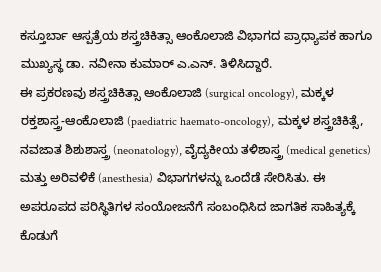ಕಸ್ತೂರ್ಬಾ ಆಸ್ಪತ್ರೆಯ ಶಸ್ತ್ರಚಿಕಿತ್ಸಾ ಆಂಕೊಲಾಜಿ ವಿಭಾಗದ ಪ್ರಾಧ್ಯಾಪಕ ಹಾಗೂ ಮುಖ್ಯಸ್ಥ ಡಾ. ನವೀನಾ ಕುಮಾರ್ ಎ.ಎನ್. ತಿಳಿಸಿದ್ದಾರೆ.
ಈ ಪ್ರಕರಣವು ಶಸ್ತ್ರಚಿಕಿತ್ಸಾ ಆಂಕೊಲಾಜಿ (surgical oncology), ಮಕ್ಕಳ ರಕ್ತಶಾಸ್ತ್ರ-ಆಂಕೊಲಾಜಿ (paediatric haemato-oncology), ಮಕ್ಕಳ ಶಸ್ತ್ರಚಿಕಿತ್ಸೆ, ನವಜಾತ ಶಿಶುಶಾಸ್ತ್ರ (neonatology), ವೈದ್ಯಕೀಯ ತಳಿಶಾಸ್ತ್ರ (medical genetics) ಮತ್ತು ಅರಿವಳಿಕೆ (anesthesia) ವಿಭಾಗಗಳನ್ನು ಒಂದೆಡೆ ಸೇರಿಸಿತು. ಈ ಅಪರೂಪದ ಪರಿಸ್ಥಿತಿಗಳ ಸಂಯೋಜನೆಗೆ ಸಂಬಂಧಿಸಿದ ಜಾಗತಿಕ ಸಾಹಿತ್ಯಕ್ಕೆ ಕೊಡುಗೆ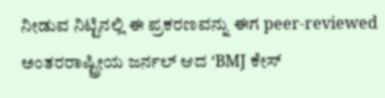ನೀಡುವ ನಿಟ್ಟಿನಲ್ಲಿ ಈ ಪ್ರಕರಣವನ್ನು ಈಗ peer-reviewed ಅಂತರರಾಷ್ಟ್ರೀಯ ಜರ್ನಲ್ ಆದ ‘BMJ ಕೇಸ್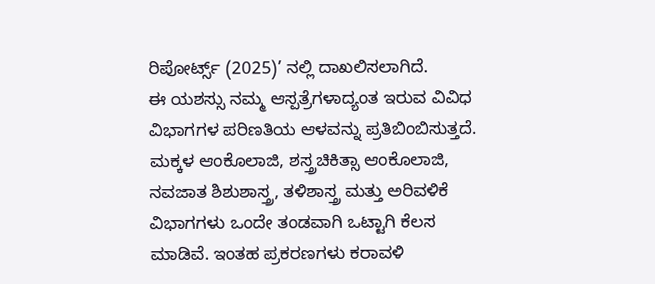ರಿಪೋರ್ಟ್ಸ್ (2025)’ ನಲ್ಲಿ ದಾಖಲಿಸಲಾಗಿದೆ.
ಈ ಯಶಸ್ಸು ನಮ್ಮ ಆಸ್ಪತ್ರೆಗಳಾದ್ಯಂತ ಇರುವ ವಿವಿಧ ವಿಭಾಗಗಳ ಪರಿಣತಿಯ ಆಳವನ್ನು ಪ್ರತಿಬಿಂಬಿಸುತ್ತದೆ. ಮಕ್ಕಳ ಆಂಕೊಲಾಜಿ, ಶಸ್ತ್ರಚಿಕಿತ್ಸಾ ಆಂಕೊಲಾಜಿ, ನವಜಾತ ಶಿಶುಶಾಸ್ತ್ರ, ತಳಿಶಾಸ್ತ್ರ ಮತ್ತು ಅರಿವಳಿಕೆ ವಿಭಾಗಗಳು ಒಂದೇ ತಂಡವಾಗಿ ಒಟ್ಟಾಗಿ ಕೆಲಸ ಮಾಡಿವೆ. ಇಂತಹ ಪ್ರಕರಣಗಳು ಕರಾವಳಿ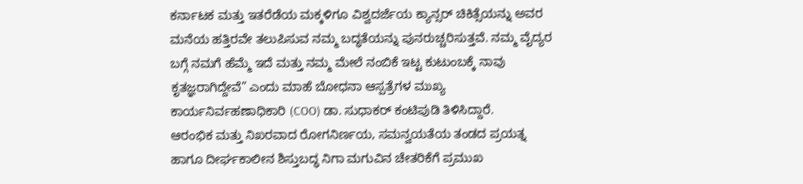ಕರ್ನಾಟಕ ಮತ್ತು ಇತರೆಡೆಯ ಮಕ್ಕಳಿಗೂ ವಿಶ್ವದರ್ಜೆಯ ಕ್ಯಾನ್ಸರ್ ಚಿಕಿತ್ಸೆಯನ್ನು ಅವರ ಮನೆಯ ಹತ್ತಿರವೇ ತಲುಪಿಸುವ ನಮ್ಮ ಬದ್ಧತೆಯನ್ನು ಪುನರುಚ್ಚರಿಸುತ್ತವೆ. ನಮ್ಮ ವೈದ್ಯರ ಬಗ್ಗೆ ನಮಗೆ ಹೆಮ್ಮೆ ಇದೆ ಮತ್ತು ನಮ್ಮ ಮೇಲೆ ನಂಬಿಕೆ ಇಟ್ಟ ಕುಟುಂಬಕ್ಕೆ ನಾವು ಕೃತಜ್ಞರಾಗಿದ್ದೇವೆ” ಎಂದು ಮಾಹೆ ಬೋಧನಾ ಆಸ್ಪತ್ರೆಗಳ ಮುಖ್ಯ ಕಾರ್ಯನಿರ್ವಹಣಾಧಿಕಾರಿ (COO) ಡಾ. ಸುಧಾಕರ್ ಕಂಟಿಪುಡಿ ತಿಳಿಸಿದ್ದಾರೆ.
ಆರಂಭಿಕ ಮತ್ತು ನಿಖರವಾದ ರೋಗನಿರ್ಣಯ, ಸಮನ್ವಯತೆಯ ತಂಡದ ಪ್ರಯತ್ನ ಹಾಗೂ ದೀರ್ಘಕಾಲೀನ ಶಿಸ್ತುಬದ್ಧ ನಿಗಾ ಮಗುವಿನ ಚೇತರಿಕೆಗೆ ಪ್ರಮುಖ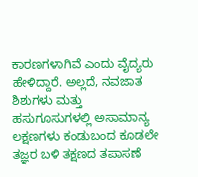ಕಾರಣಗಳಾಗಿವೆ ಎಂದು ವೈದ್ಯರು ಹೇಳಿದ್ದಾರೆ. ಅಲ್ಲದೆ, ನವಜಾತ ಶಿಶುಗಳು ಮತ್ತು ಹಸುಗೂಸುಗಳಲ್ಲಿ ಅಸಾಮಾನ್ಯ ಲಕ್ಷಣಗಳು ಕಂಡುಬಂದ ಕೂಡಲೇ ತಜ್ಞರ ಬಳಿ ತಕ್ಷಣದ ತಪಾಸಣೆ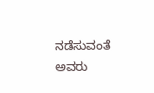ನಡೆಸುವಂತೆ ಅವರು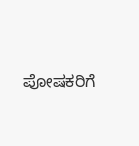ಪೋಷಕರಿಗೆ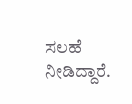ಸಲಹೆ ನೀಡಿದ್ದಾರೆ.